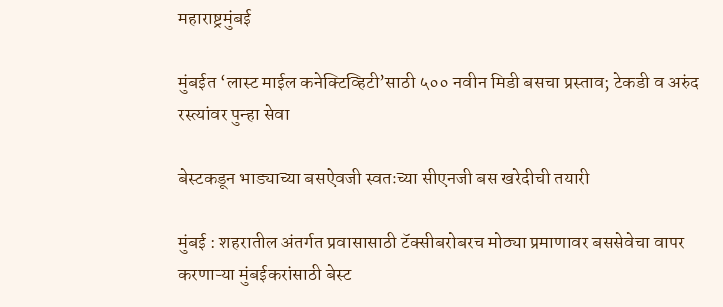महाराष्ट्रमुंबई

मुंबईत ‘लास्ट माईल कनेक्टिव्हिटी’साठी ५०० नवीन मिडी बसचा प्रस्ताव; टेकडी व अरुंद रस्त्यांवर पुन्हा सेवा

बेस्टकडून भाड्याच्या बसऐवजी स्वतःच्या सीएनजी बस खरेदीची तयारी

मुंबई : शहरातील अंतर्गत प्रवासासाठी टॅक्सीबरोबरच मोठ्या प्रमाणावर बससेवेचा वापर करणाऱ्या मुंबईकरांसाठी बेस्ट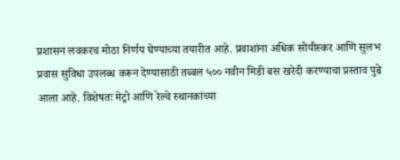प्रशासन लवकरच मोठा निर्णय घेण्याच्या तयारीत आहे. प्रवाशांना अधिक सोयीस्कर आणि सुलभ प्रवास सुविधा उपलब्ध करून देण्यासाठी तब्बल ५०० नवीन मिडी बस खरेदी करण्याचा प्रस्ताव पुढे आला आहे. विशेषतः मेट्रो आणि रेल्वे स्थानकांच्या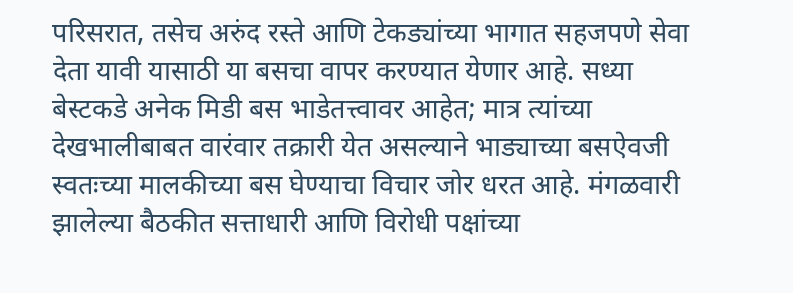परिसरात, तसेच अरुंद रस्ते आणि टेकड्यांच्या भागात सहजपणे सेवा देता यावी यासाठी या बसचा वापर करण्यात येणार आहे. सध्या बेस्टकडे अनेक मिडी बस भाडेतत्त्वावर आहेत; मात्र त्यांच्या देखभालीबाबत वारंवार तक्रारी येत असल्याने भाड्याच्या बसऐवजी स्वतःच्या मालकीच्या बस घेण्याचा विचार जोर धरत आहे. मंगळवारी झालेल्या बैठकीत सत्ताधारी आणि विरोधी पक्षांच्या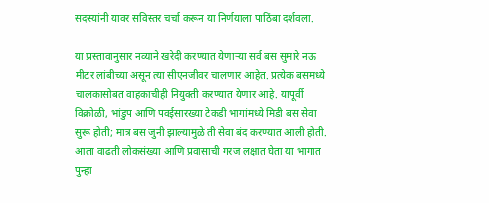सदस्यांनी यावर सविस्तर चर्चा करून या निर्णयाला पाठिंबा दर्शवला.

या प्रस्तावानुसार नव्याने खरेदी करण्यात येणाऱ्या सर्व बस सुमारे नऊ मीटर लांबीच्या असून त्या सीएनजीवर चालणार आहेत. प्रत्येक बसमध्ये चालकासोबत वाहकाचीही नियुक्ती करण्यात येणार आहे. यापूर्वी विक्रोळी, भांडुप आणि पवईसारख्या टेकडी भागांमध्ये मिडी बस सेवा सुरू होती; मात्र बस जुनी झाल्यामुळे ती सेवा बंद करण्यात आली होती. आता वाढती लोकसंख्या आणि प्रवासाची गरज लक्षात घेता या भागात पुन्हा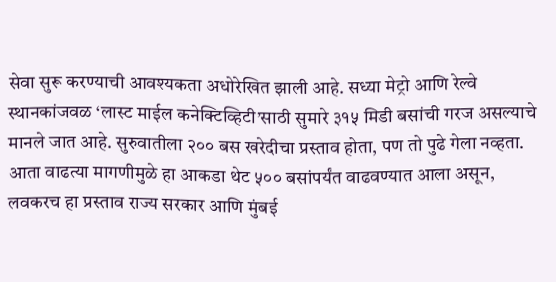सेवा सुरू करण्याची आवश्यकता अधोरेखित झाली आहे. सध्या मेट्रो आणि रेल्वे स्थानकांजवळ ‘लास्ट माईल कनेक्टिव्हिटी’साठी सुमारे ३१५ मिडी बसांची गरज असल्याचे मानले जात आहे. सुरुवातीला २०० बस खरेदीचा प्रस्ताव होता, पण तो पुढे गेला नव्हता. आता वाढत्या मागणीमुळे हा आकडा थेट ५०० बसांपर्यंत वाढवण्यात आला असून, लवकरच हा प्रस्ताव राज्य सरकार आणि मुंबई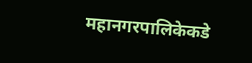महानगरपालिकेकडे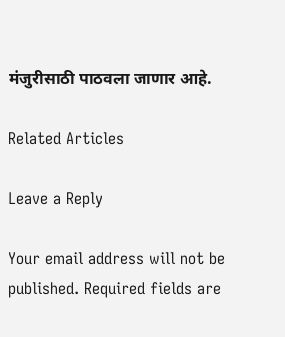मंजुरीसाठी पाठवला जाणार आहे.

Related Articles

Leave a Reply

Your email address will not be published. Required fields are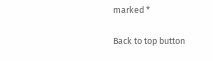marked *

Back to top button